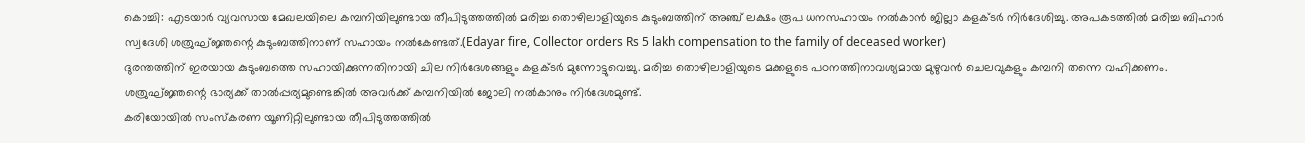കൊച്ചി: എടയാർ വ്യവസായ മേഖലയിലെ കമ്പനിയിലുണ്ടായ തീപിടുത്തത്തിൽ മരിച്ച തൊഴിലാളിയുടെ കുടുംബത്തിന് അഞ്ച് ലക്ഷം രൂപ ധനസഹായം നൽകാൻ ജില്ലാ കളക്ടർ നിർദേശിച്ചു. അപകടത്തിൽ മരിച്ച ബിഹാർ സ്വദേശി ശത്രുഘ്ജ്ഞന്റെ കുടുംബത്തിനാണ് സഹായം നൽകേണ്ടത്.(Edayar fire, Collector orders Rs 5 lakh compensation to the family of deceased worker)
ദുരന്തത്തിന് ഇരയായ കുടുംബത്തെ സഹായിക്കുന്നതിനായി ചില നിർദേശങ്ങളും കളക്ടർ മുന്നോട്ടുവെച്ചു. മരിച്ച തൊഴിലാളിയുടെ മക്കളുടെ പഠനത്തിനാവശ്യമായ മുഴുവൻ ചെലവുകളും കമ്പനി തന്നെ വഹിക്കണം. ശത്രുഘ്ജ്ഞന്റെ ഭാര്യക്ക് താൽപ്പര്യമുണ്ടെങ്കിൽ അവർക്ക് കമ്പനിയിൽ ജോലി നൽകാനും നിർദേശമുണ്ട്.
കരിയോയിൽ സംസ്കരണ യൂണിറ്റിലുണ്ടായ തീപിടുത്തത്തിൽ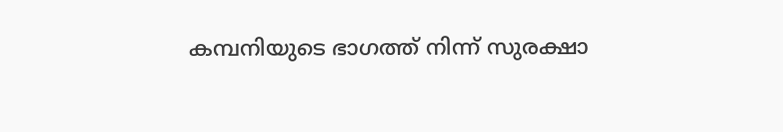കമ്പനിയുടെ ഭാഗത്ത് നിന്ന് സുരക്ഷാ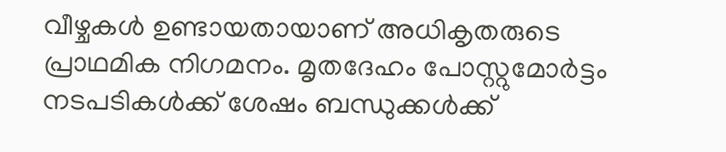വീഴ്ചകൾ ഉണ്ടായതായാണ് അധികൃതരുടെ പ്രാഥമിക നിഗമനം. മൃതദേഹം പോസ്റ്റുമോർട്ടം നടപടികൾക്ക് ശേഷം ബന്ധുക്കൾക്ക്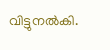വിട്ടുനൽകി.